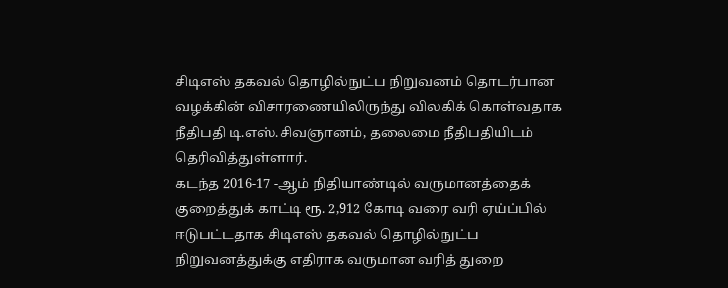சிடிஎஸ் தகவல் தொழில்நுட்ப நிறுவனம் தொடர்பான வழக்கின் விசாரணையிலிருந்து விலகிக் கொள்வதாக நீதிபதி டி.எஸ்.சிவஞானம், தலைமை நீதிபதியிடம் தெரிவித்துள்ளார்.
கடந்த 2016-17 -ஆம் நிதியாண்டில் வருமானத்தைக் குறைத்துக் காட்டி ரூ. 2,912 கோடி வரை வரி ஏய்ப்பில் ஈடுபட்டதாக சிடிஎஸ் தகவல் தொழில்நுட்ப நிறுவனத்துக்கு எதிராக வருமான வரித் துறை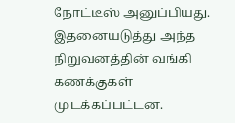நோட்டீஸ் அனுப்பியது. இதனையடுத்து அந்த நிறுவனத்தின் வங்கி கணக்குகள் முடக்கப்பட்டன.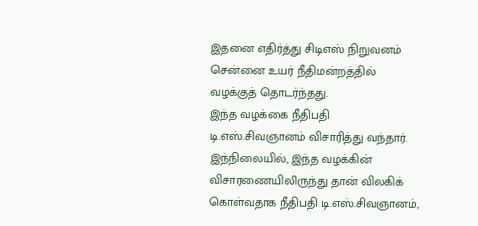இதனை எதிர்த்து சிடிஎஸ் நிறுவனம் சென்னை உயர் நீதிமன்றத்தில் வழக்குத் தொடர்ந்தது.
இந்த வழக்கை நீதிபதி டி.எஸ்.சிவஞானம் விசாரித்து வந்தார். இந்நிலையில், இந்த வழக்கின் விசாரணையிலிருந்து தான் விலகிக் கொள்வதாக நீதிபதி டி.எஸ்.சிவஞானம்,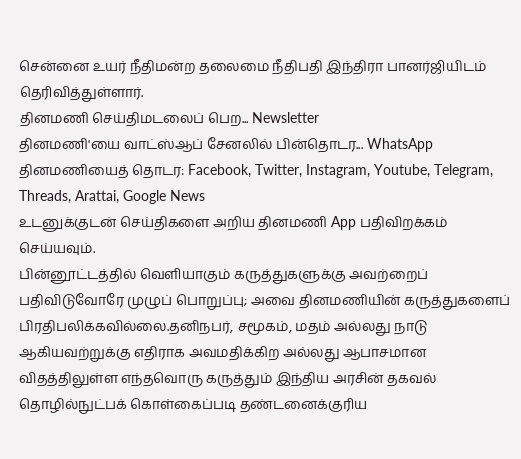சென்னை உயர் நீதிமன்ற தலைமை நீதிபதி இந்திரா பானர்ஜியிடம் தெரிவித்துள்ளார்.
தினமணி செய்திமடலைப் பெற... Newsletter
தினமணி'யை வாட்ஸ்ஆப் சேனலில் பின்தொடர... WhatsApp
தினமணியைத் தொடர: Facebook, Twitter, Instagram, Youtube, Telegram, Threads, Arattai, Google News
உடனுக்குடன் செய்திகளை அறிய தினமணி App பதிவிறக்கம் செய்யவும்.
பின்னூட்டத்தில் வெளியாகும் கருத்துகளுக்கு அவற்றைப் பதிவிடுவோரே முழுப் பொறுப்பு; அவை தினமணியின் கருத்துகளைப் பிரதிபலிக்கவில்லை.தனிநபர், சமூகம், மதம் அல்லது நாடு ஆகியவற்றுக்கு எதிராக அவமதிக்கிற அல்லது ஆபாசமான விதத்திலுள்ள எந்தவொரு கருத்தும் இந்திய அரசின் தகவல் தொழில்நுட்பக் கொள்கைப்படி தண்டனைக்குரிய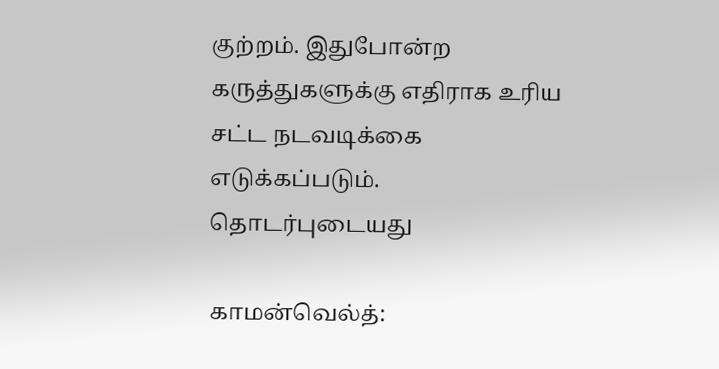குற்றம். இதுபோன்ற கருத்துகளுக்கு எதிராக உரிய சட்ட நடவடிக்கை எடுக்கப்படும்.
தொடர்புடையது

காமன்வெல்த்: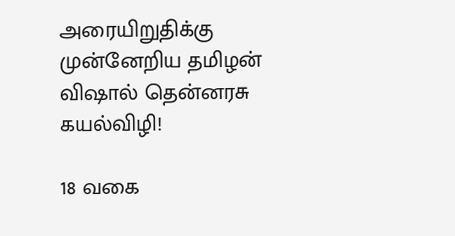அரையிறுதிக்கு முன்னேறிய தமிழன் விஷால் தென்னரசு கயல்விழி!

18 வகை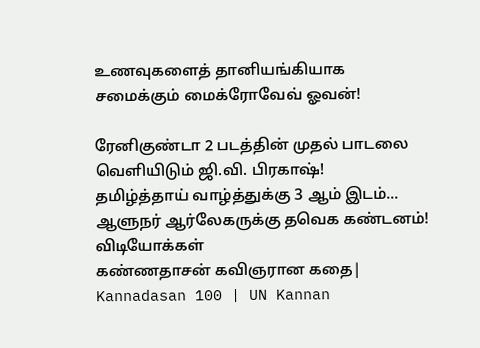உணவுகளைத் தானியங்கியாக சமைக்கும் மைக்ரோவேவ் ஓவன்!

ரேனிகுண்டா 2 படத்தின் முதல் பாடலை வெளியிடும் ஜி.வி. பிரகாஷ்!
தமிழ்த்தாய் வாழ்த்துக்கு 3 ஆம் இடம்... ஆளுநர் ஆர்லேகருக்கு தவெக கண்டனம்!
விடியோக்கள்
கண்ணதாசன் கவிஞரான கதை| Kannadasan 100 | UN Kannan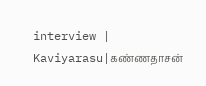interview | Kaviyarasu|கண்ணதாசன்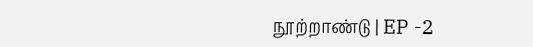நூற்றாண்டு | EP -2